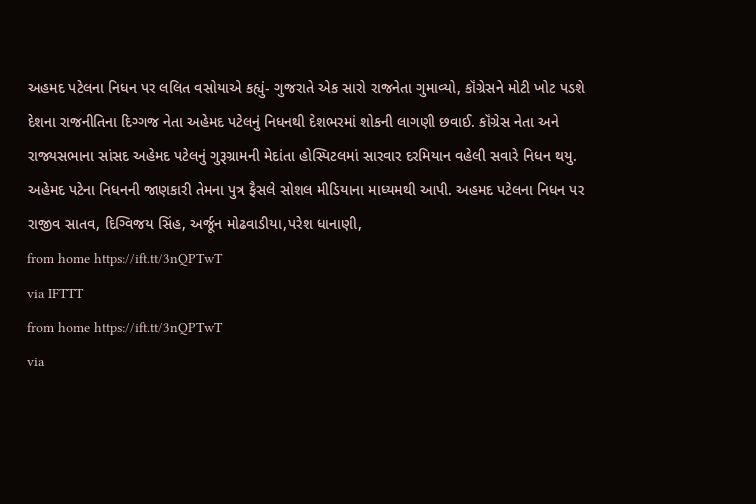અહમદ પટેલના નિધન પર લલિત વસોયાએ કહ્યું- ગુજરાતે એક સારો રાજનેતા ગુમાવ્યો, કૉંગ્રેસને મોટી ખોટ પડશે
દેશના રાજનીતિના દિગ્ગજ નેતા અહેમદ પટેલનું નિધનથી દેશભરમાં શોકની લાગણી છવાઈ. કૉંગ્રેસ નેતા અને રાજ્યસભાના સાંસદ અહેમદ પટેલનું ગુરૂગ્રામની મેદાંતા હોસ્પિટલમાં સારવાર દરમિયાન વહેલી સવારે નિધન થયુ. અહેમદ પટેના નિધનની જાણકારી તેમના પુત્ર ફૈસલે સોશલ મીડિયાના માધ્યમથી આપી. અહમદ પટેલના નિધન પર રાજીવ સાતવ, દિગ્વિજય સિંહ, અર્જૂન મોઢવાડીયા,પરેશ ધાનાણી,
from home https://ift.tt/3nQPTwT
via IFTTT
from home https://ift.tt/3nQPTwT
via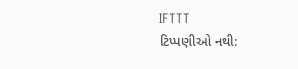IFTTT
ટિપ્પણીઓ નથી: